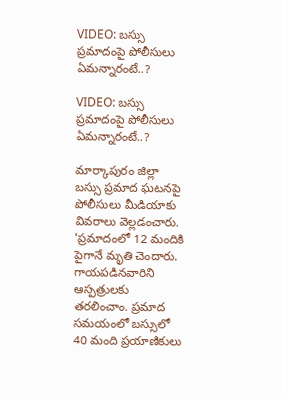VIDEO: బస్సు ప్రమాదంపై పోలీసులు ఏమన్నారంటే..?

VIDEO: బస్సు ప్రమాదంపై పోలీసులు ఏమన్నారంటే..?

మార్కాపురం జిల్లా బస్సు ప్రమాద ఘటనపై పోలీసులు మీడియాకు వివరాలు వెల్లడంచారు. 'ప్రమాదంలో 12 మందికి పైగానే మృతి చెందారు. గాయపడినవారిని ఆస్పత్రులకు తరలించాం. ప్రమాద సమయంలో బస్సులో 40 మంది ప్రయాణికులు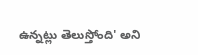ఉన్నట్లు తెలుస్తోంది' అని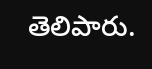తెలిపారు.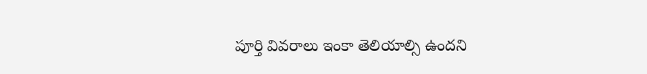పూర్తి వివరాలు ఇంకా తెలియాల్సి ఉందని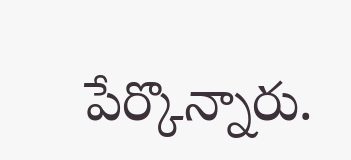పేర్కొన్నారు.